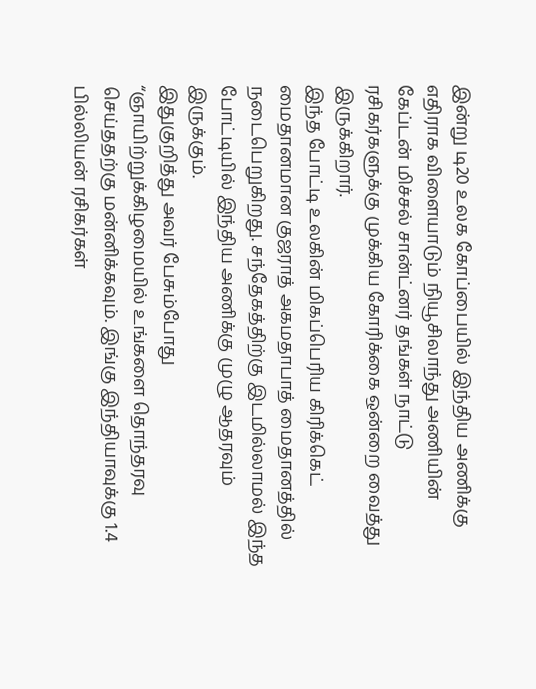இன்று டி20 உலக கோப்பையில் இந்திய அணிக்கு எதிராக விளையாடும் நியூசிலாந்து அணியின் கேப்டன் மிச்சல் சான்ட்னர் தங்கள் நாட்டு ரசிகர்களுக்கு முக்கிய கோரிக்கை ஒன்றை வைத்து இருக்கிறார்.
இந்த போட்டி உலகின் மிகப்பெரிய கிரிக்கெட் மைதானமான குஜராத் அகமதாபாத் மைதானத்தில் நடைபெறுகிறது. சந்தேகத்திற்கு இடமில்லாமல் இந்த போட்டியில் இந்திய அணிக்கு முழு ஆதரவும் இருக்கும்.
இதுகுறித்து அவர் பேசும்போது “ஞாயிற்றுக்கிழமையில் உங்களை தொந்தரவு செய்ததற்கு மன்னிக்கவும். இங்கு இந்தியாவுக்கு 1.4 பில்லியன் ரசிகர்கள்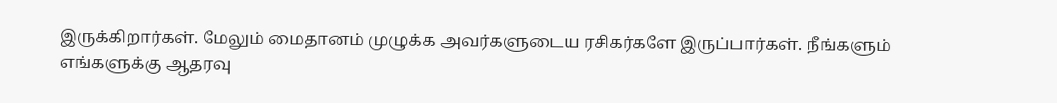இருக்கிறார்கள். மேலும் மைதானம் முழுக்க அவர்களுடைய ரசிகர்களே இருப்பார்கள். நீங்களும் எங்களுக்கு ஆதரவு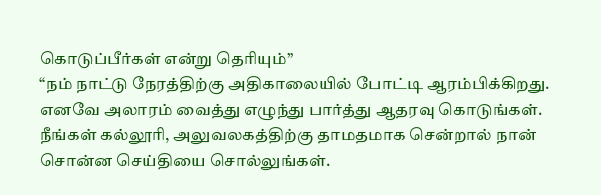கொடுப்பீர்கள் என்று தெரியும்”
“நம் நாட்டு நேரத்திற்கு அதிகாலையில் போட்டி ஆரம்பிக்கிறது. எனவே அலாரம் வைத்து எழுந்து பார்த்து ஆதரவு கொடுங்கள். நீங்கள் கல்லூரி, அலுவலகத்திற்கு தாமதமாக சென்றால் நான் சொன்ன செய்தியை சொல்லுங்கள்.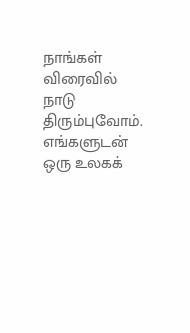நாங்கள் விரைவில் நாடு திரும்புவோம். எங்களுடன் ஒரு உலகக்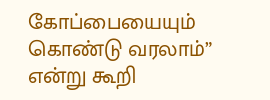கோப்பையையும் கொண்டு வரலாம்” என்று கூறி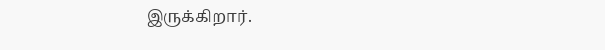இருக்கிறார்.